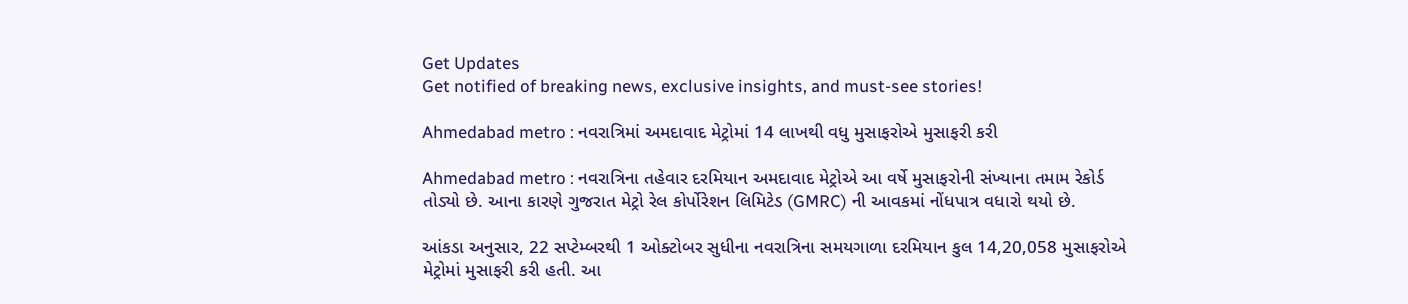Get Updates
Get notified of breaking news, exclusive insights, and must-see stories!

Ahmedabad metro : નવરાત્રિમાં અમદાવાદ મેટ્રોમાં 14 લાખથી વધુ મુસાફરોએ મુસાફરી કરી

Ahmedabad metro : નવરાત્રિના તહેવાર દરમિયાન અમદાવાદ મેટ્રોએ આ વર્ષે મુસાફરોની સંખ્યાના તમામ રેકોર્ડ તોડ્યો છે. આના કારણે ગુજરાત મેટ્રો રેલ કોર્પોરેશન લિમિટેડ (GMRC) ની આવકમાં નોંધપાત્ર વધારો થયો છે.

આંકડા અનુસાર, 22 સપ્ટેમ્બરથી 1 ઓક્ટોબર સુધીના નવરાત્રિના સમયગાળા દરમિયાન કુલ 14,20,058 મુસાફરોએ મેટ્રોમાં મુસાફરી કરી હતી. આ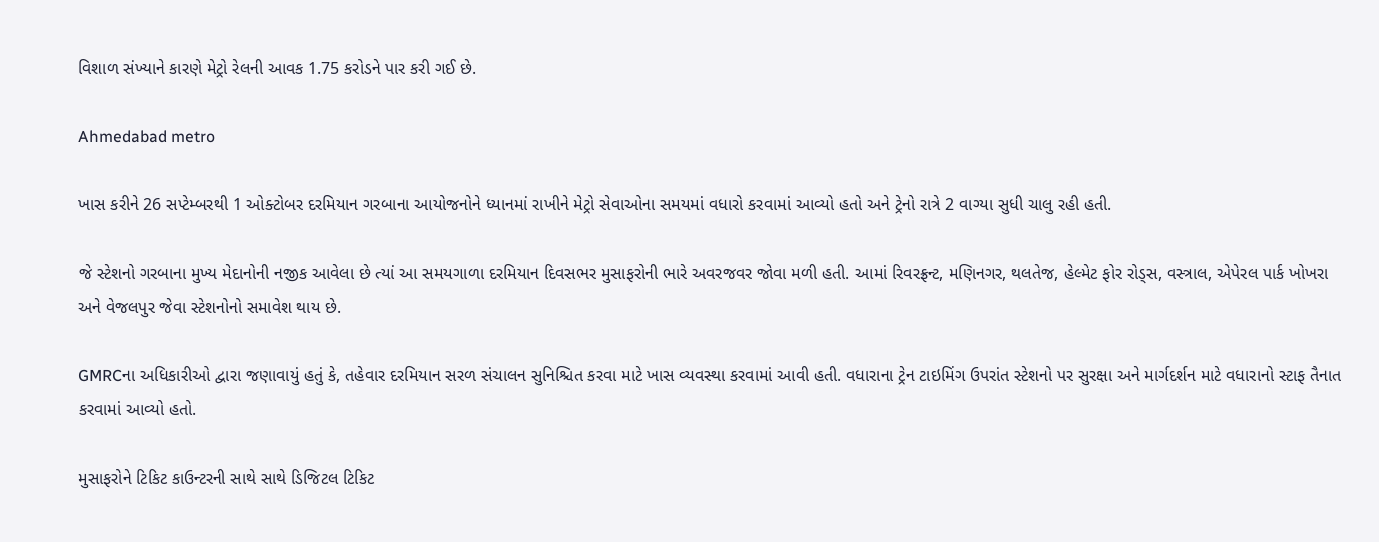વિશાળ સંખ્યાને કારણે મેટ્રો રેલની આવક 1.75 કરોડને પાર કરી ગઈ છે.

Ahmedabad metro

ખાસ કરીને 26 સપ્ટેમ્બરથી 1 ઓક્ટોબર દરમિયાન ગરબાના આયોજનોને ધ્યાનમાં રાખીને મેટ્રો સેવાઓના સમયમાં વધારો કરવામાં આવ્યો હતો અને ટ્રેનો રાત્રે 2 વાગ્યા સુધી ચાલુ રહી હતી.

જે સ્ટેશનો ગરબાના મુખ્ય મેદાનોની નજીક આવેલા છે ત્યાં આ સમયગાળા દરમિયાન દિવસભર મુસાફરોની ભારે અવરજવર જોવા મળી હતી. આમાં રિવરફ્રન્ટ, મણિનગર, થલતેજ, હેલ્મેટ ફોર રોડ્સ, વસ્ત્રાલ, એપેરલ પાર્ક ખોખરા અને વેજલપુર જેવા સ્ટેશનોનો સમાવેશ થાય છે.

GMRCના અધિકારીઓ દ્વારા જણાવાયું હતું કે, તહેવાર દરમિયાન સરળ સંચાલન સુનિશ્ચિત કરવા માટે ખાસ વ્યવસ્થા કરવામાં આવી હતી. વધારાના ટ્રેન ટાઇમિંગ ઉપરાંત સ્ટેશનો પર સુરક્ષા અને માર્ગદર્શન માટે વધારાનો સ્ટાફ તૈનાત કરવામાં આવ્યો હતો.

મુસાફરોને ટિકિટ કાઉન્ટરની સાથે સાથે ડિજિટલ ટિકિટ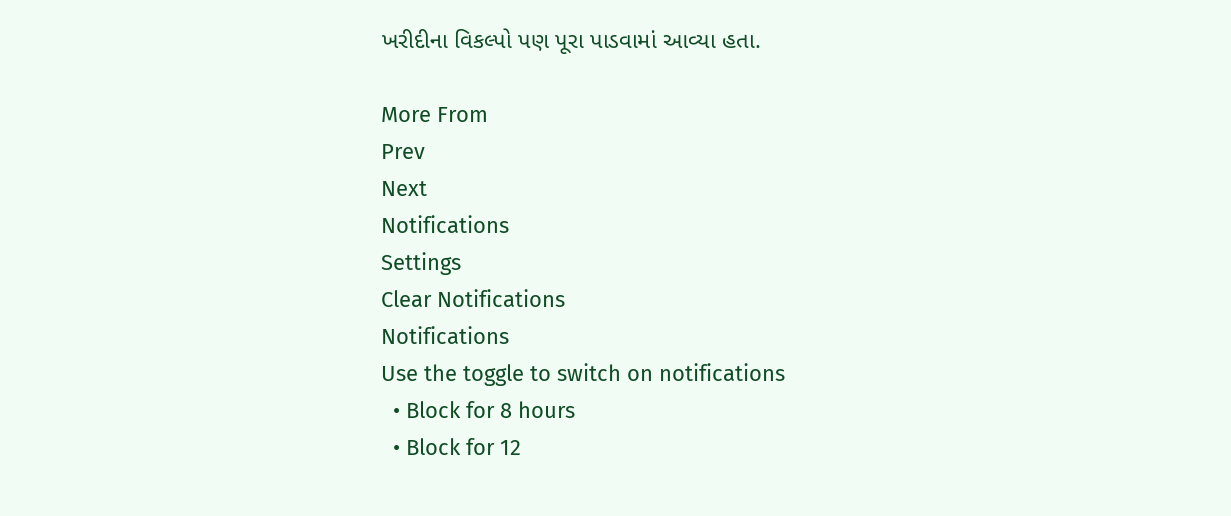ખરીદીના વિકલ્પો પણ પૂરા પાડવામાં આવ્યા હતા.

More From
Prev
Next
Notifications
Settings
Clear Notifications
Notifications
Use the toggle to switch on notifications
  • Block for 8 hours
  • Block for 12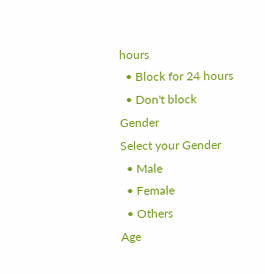hours
  • Block for 24 hours
  • Don't block
Gender
Select your Gender
  • Male
  • Female
  • Others
Age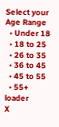Select your Age Range
  • Under 18
  • 18 to 25
  • 26 to 35
  • 36 to 45
  • 45 to 55
  • 55+
loader
X